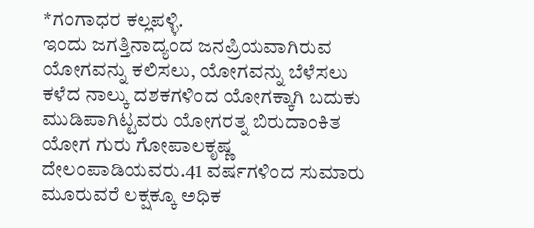*ಗಂಗಾಧರ ಕಲ್ಲಪಳ್ಳಿ.
ಇಂದು ಜಗತ್ತಿನಾದ್ಯಂದ ಜನಪ್ರಿಯವಾಗಿರುವ ಯೋಗವನ್ನು ಕಲಿಸಲು, ಯೋಗವನ್ನು ಬೆಳೆಸಲು ಕಳೆದ ನಾಲ್ಕು ದಶಕಗಳಿಂದ ಯೋಗಕ್ಕಾಗಿ ಬದುಕು ಮುಡಿಪಾಗಿಟ್ಟವರು ಯೋಗರತ್ನ ಬಿರುದಾಂಕಿತ ಯೋಗ ಗುರು ಗೋಪಾಲಕೃಷ್ಣ ದೇಲಂಪಾಡಿಯವರು.41 ವರ್ಷಗಳಿಂದ ಸುಮಾರು ಮೂರುವರೆ ಲಕ್ಷಕ್ಕೂ ಅಧಿಕ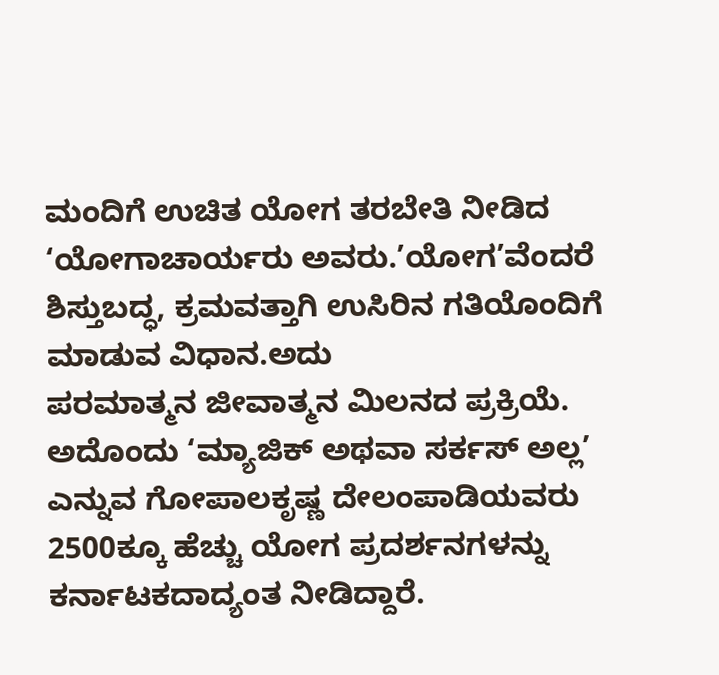ಮಂದಿಗೆ ಉಚಿತ ಯೋಗ ತರಬೇತಿ ನೀಡಿದ ‘ಯೋಗಾಚಾರ್ಯರು ಅವರು.’ಯೋಗ’ವೆಂದರೆ ಶಿಸ್ತುಬದ್ಧ, ಕ್ರಮವತ್ತಾಗಿ ಉಸಿರಿನ ಗತಿಯೊಂದಿಗೆ ಮಾಡುವ ವಿಧಾನ.ಅದು
ಪರಮಾತ್ಮನ ಜೀವಾತ್ಮನ ಮಿಲನದ ಪ್ರಕ್ರಿಯೆ. ಅದೊಂದು ‘ಮ್ಯಾಜಿಕ್ ಅಥವಾ ಸರ್ಕಸ್ ಅಲ್ಲ’ ಎನ್ನುವ ಗೋಪಾಲಕೃಷ್ಣ ದೇಲಂಪಾಡಿಯವರು 2500ಕ್ಕೂ ಹೆಚ್ಚು ಯೋಗ ಪ್ರದರ್ಶನಗಳನ್ನು ಕರ್ನಾಟಕದಾದ್ಯಂತ ನೀಡಿದ್ದಾರೆ.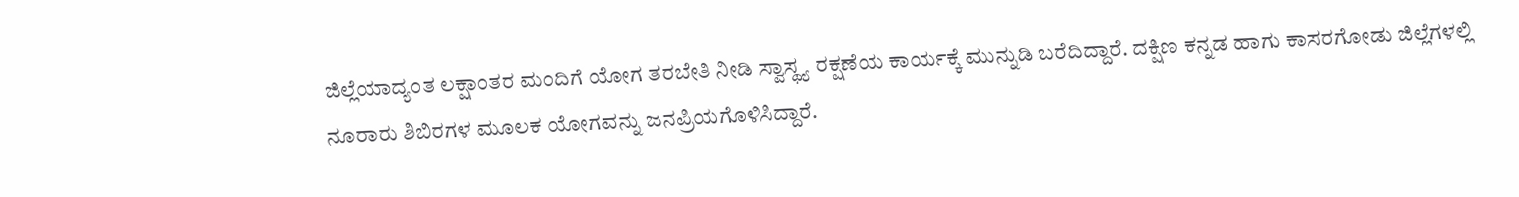ಜಿಲ್ಲೆಯಾದ್ಯಂತ ಲಕ್ಷಾಂತರ ಮಂದಿಗೆ ಯೋಗ ತರಬೇತಿ ನೀಡಿ ಸ್ವಾಸ್ಥ್ಯ ರಕ್ಷಣೆಯ ಕಾರ್ಯಕ್ಕೆ ಮುನ್ನುಡಿ ಬರೆದಿದ್ದಾರೆ. ದಕ್ಷಿಣ ಕನ್ನಡ ಹಾಗು ಕಾಸರಗೋಡು ಜಿಲ್ಲೆಗಳಲ್ಲಿ ನೂರಾರು ಶಿಬಿರಗಳ ಮೂಲಕ ಯೋಗವನ್ನು ಜನಪ್ರಿಯಗೊಳಿಸಿದ್ದಾರೆ.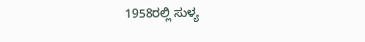1958ರಲ್ಲಿ ಸುಳ್ಯ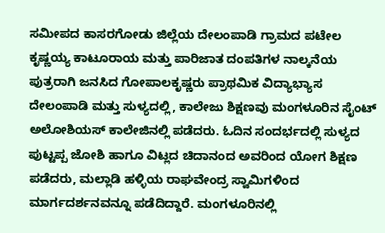ಸಮೀಪದ ಕಾಸರಗೋಡು ಜಿಲ್ಲೆಯ ದೇಲಂಪಾಡಿ ಗ್ರಾಮದ ಪಟೇಲ ಕೃಷ್ಣಯ್ಯ ಕಾಟೂರಾಯ ಮತ್ತು ಪಾರಿಜಾತ ದಂಪತಿಗಳ ನಾಲ್ಕನೆಯ ಪುತ್ರರಾಗಿ ಜನಸಿದ ಗೋಪಾಲಕೃಷ್ಣರು ಪ್ರಾಥಮಿಕ ವಿದ್ಯಾಭ್ಯಾಸ ದೇಲಂಪಾಡಿ ಮತ್ತು ಸುಳ್ಯದಲ್ಲಿ, ಕಾಲೇಜು ಶಿಕ್ಷಣವು ಮಂಗಳೂರಿನ ಸೈಂಟ್ ಅಲೋಶಿಯಸ್ ಕಾಲೇಜಿನಲ್ಲಿ ಪಡೆದರು. ಓದಿನ ಸಂದರ್ಭದಲ್ಲಿ ಸುಳ್ಯದ ಪುಟ್ಟಪ್ಪ ಜೋಶಿ ಹಾಗೂ ವಿಟ್ಲದ ಚಿದಾನಂದ ಅವರಿಂದ ಯೋಗ ಶಿಕ್ಷಣ ಪಡೆದರು, ಮಲ್ಲಾಡಿ ಹಳ್ಳಿಯ ರಾಘವೇಂದ್ರ ಸ್ವಾಮಿಗಳಿಂದ ಮಾರ್ಗದರ್ಶನವನ್ನೂ ಪಡೆದಿದ್ದಾರೆ. ಮಂಗಳೂರಿನಲ್ಲಿ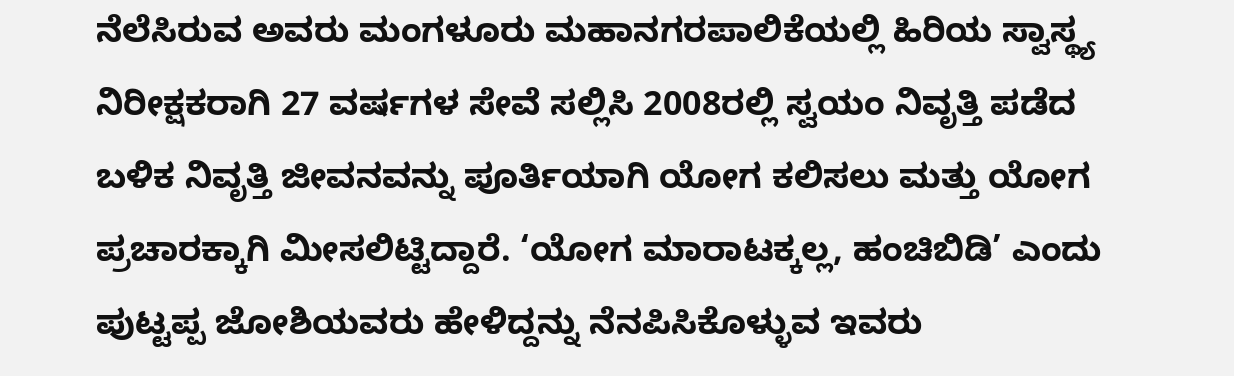ನೆಲೆಸಿರುವ ಅವರು ಮಂಗಳೂರು ಮಹಾನಗರಪಾಲಿಕೆಯಲ್ಲಿ ಹಿರಿಯ ಸ್ವಾಸ್ಥ್ಯ ನಿರೀಕ್ಷಕರಾಗಿ 27 ವರ್ಷಗಳ ಸೇವೆ ಸಲ್ಲಿಸಿ 2008ರಲ್ಲಿ ಸ್ವಯಂ ನಿವೃತ್ತಿ ಪಡೆದ ಬಳಿಕ ನಿವೃತ್ತಿ ಜೀವನವನ್ನು ಪೂರ್ತಿಯಾಗಿ ಯೋಗ ಕಲಿಸಲು ಮತ್ತು ಯೋಗ ಪ್ರಚಾರಕ್ಕಾಗಿ ಮೀಸಲಿಟ್ಟಿದ್ದಾರೆ. ‘ಯೋಗ ಮಾರಾಟಕ್ಕಲ್ಲ, ಹಂಚಿಬಿಡಿ’ ಎಂದು ಪುಟ್ಟಪ್ಪ ಜೋಶಿಯವರು ಹೇಳಿದ್ದನ್ನು ನೆನಪಿಸಿಕೊಳ್ಳುವ ಇವರು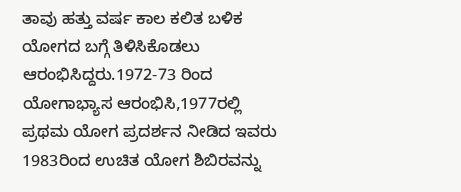ತಾವು ಹತ್ತು ವರ್ಷ ಕಾಲ ಕಲಿತ ಬಳಿಕ ಯೋಗದ ಬಗ್ಗೆ ತಿಳಿಸಿಕೊಡಲು ಆರಂಭಿಸಿದ್ದರು.1972-73 ರಿಂದ ಯೋಗಾಭ್ಯಾಸ ಆರಂಭಿಸಿ,1977ರಲ್ಲಿ ಪ್ರಥಮ ಯೋಗ ಪ್ರದರ್ಶನ ನೀಡಿದ ಇವರು 1983ರಿಂದ ಉಚಿತ ಯೋಗ ಶಿಬಿರವನ್ನು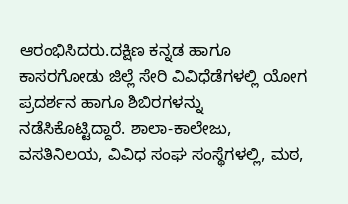ಆರಂಭಿಸಿದರು.ದಕ್ಷಿಣ ಕನ್ನಡ ಹಾಗೂ ಕಾಸರಗೋಡು ಜಿಲ್ಲೆ ಸೇರಿ ವಿವಿಧೆಡೆಗಳಲ್ಲಿ ಯೋಗ ಪ್ರದರ್ಶನ ಹಾಗೂ ಶಿಬಿರಗಳನ್ನು ನಡೆಸಿಕೊಟ್ಟಿದ್ದಾರೆ. ಶಾಲಾ-ಕಾಲೇಜು, ವಸತಿನಿಲಯ, ವಿವಿಧ ಸಂಘ ಸಂಸ್ಥೆಗಳಲ್ಲಿ, ಮಠ,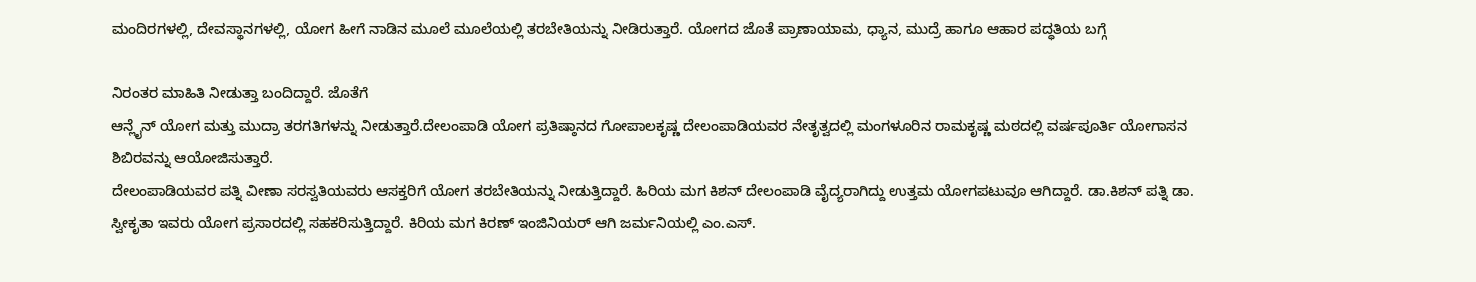ಮಂದಿರಗಳಲ್ಲಿ, ದೇವಸ್ಥಾನಗಳಲ್ಲಿ, ಯೋಗ ಹೀಗೆ ನಾಡಿನ ಮೂಲೆ ಮೂಲೆಯಲ್ಲಿ ತರಬೇತಿಯನ್ನು ನೀಡಿರುತ್ತಾರೆ. ಯೋಗದ ಜೊತೆ ಪ್ರಾಣಾಯಾಮ, ಧ್ಯಾನ, ಮುದ್ರೆ ಹಾಗೂ ಆಹಾರ ಪದ್ಧತಿಯ ಬಗ್ಗೆ

ನಿರಂತರ ಮಾಹಿತಿ ನೀಡುತ್ತಾ ಬಂದಿದ್ದಾರೆ. ಜೊತೆಗೆ
ಆನ್ಲೈನ್ ಯೋಗ ಮತ್ತು ಮುದ್ರಾ ತರಗತಿಗಳನ್ನು ನೀಡುತ್ತಾರೆ.ದೇಲಂಪಾಡಿ ಯೋಗ ಪ್ರತಿಷ್ಠಾನದ ಗೋಪಾಲಕೃಷ್ಣ ದೇಲಂಪಾಡಿಯವರ ನೇತೃತ್ವದಲ್ಲಿ ಮಂಗಳೂರಿನ ರಾಮಕೃಷ್ಣ ಮಠದಲ್ಲಿ ವರ್ಷಪೂರ್ತಿ ಯೋಗಾಸನ ಶಿಬಿರವನ್ನು ಆಯೋಜಿಸುತ್ತಾರೆ.
ದೇಲಂಪಾಡಿಯವರ ಪತ್ನಿ ವೀಣಾ ಸರಸ್ವತಿಯವರು ಆಸಕ್ತರಿಗೆ ಯೋಗ ತರಬೇತಿಯನ್ನು ನೀಡುತ್ತಿದ್ದಾರೆ. ಹಿರಿಯ ಮಗ ಕಿಶನ್ ದೇಲಂಪಾಡಿ ವೈದ್ಯರಾಗಿದ್ದು ಉತ್ತಮ ಯೋಗಪಟುವೂ ಆಗಿದ್ದಾರೆ. ಡಾ.ಕಿಶನ್ ಪತ್ನಿ ಡಾ. ಸ್ವೀಕೃತಾ ಇವರು ಯೋಗ ಪ್ರಸಾರದಲ್ಲಿ ಸಹಕರಿಸುತ್ತಿದ್ದಾರೆ. ಕಿರಿಯ ಮಗ ಕಿರಣ್ ಇಂಜಿನಿಯರ್ ಆಗಿ ಜರ್ಮನಿಯಲ್ಲಿ ಎಂ.ಎಸ್.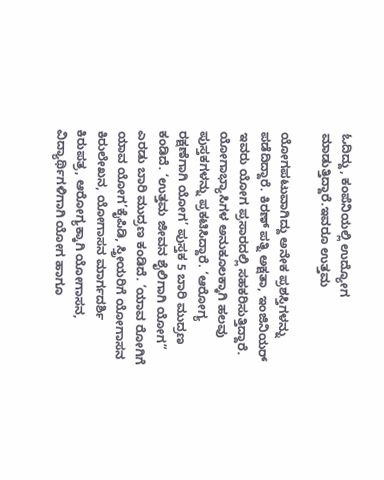ಓದಿದ್ದು, ಕಂಪೆನಿಯಲ್ಲಿ ಉದ್ಯೋಗ ಮಾಡುತ್ತಿದ್ದಾರೆ.ಇವರೂ ಉತ್ತಮ

ಯೋಗಪಟುವಾಗಿದ್ದು ಅನೇಕ ಪ್ರಶಸ್ತಿಗಳನ್ನು ಪಡೆದಿದ್ದಾರೆ. ಕಿರಣ್ ಪತ್ನಿ ಅಕ್ಷತಾ, ಇಂಜಿನಿಯರ್ ಇವರು ಯೋಗ ಪ್ರಸಾರದಲ್ಲಿ ಸಹಕರಿಸುತ್ತಿದ್ದಾರೆ.
ಯೋಗಾಭ್ಯಾಸಿಗಳ ಅನುಕೂಲಕ್ಕಾಗಿ ಹಲವು ಪುಸ್ತಕಗಳನ್ನು ಪ್ರಕಟಿಸಿದ್ದಾರೆ. ‘ಆರೋಗ್ಯ ರಕ್ಷಣೆಗಾಗಿ ಯೋಗ’ ಪುಸ್ತಕ 5 ಬಾರಿ ಮುದ್ರಣ ಕಂಡಿದೆ. ‘ಉತ್ತಮ ಜೀವನ ಶೈಲಿಗಾಗಿ ಯೋಗ” ಎರಡು ಬಾರಿ ಮುದ್ರಣ ಕಂಡಿದೆ. ‘ಯಾವ ರೋಗಿಗೆ ಯಾವ ಯೋಗ’ಕೈಪಿಡಿ, ಸ್ತ್ರೀಯರಿಗೆ ಯೋಗಾಸನ ಕಿರುಲೇಖನ, ಯೋಗಾಸನ ಮಾರ್ಗದರ್ಶಿ ಕಿರುಪತ್ರ, ಆರೋಗ್ಯಕ್ಕಾಗಿ ಯೋಗಾಸನ, ವಿದ್ಯಾರ್ಥಿಗಳಿಗಾಗಿ ಯೋಗ ಹಾಗೂ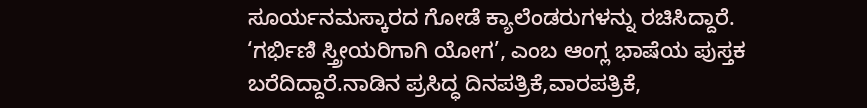ಸೂರ್ಯನಮಸ್ಕಾರದ ಗೋಡೆ ಕ್ಯಾಲೆಂಡರುಗಳನ್ನು ರಚಿಸಿದ್ದಾರೆ. ‘ಗರ್ಭಿಣಿ ಸ್ತ್ರೀಯರಿಗಾಗಿ ಯೋಗ’, ಎಂಬ ಆಂಗ್ಲ ಭಾಷೆಯ ಪುಸ್ತಕ ಬರೆದಿದ್ದಾರೆ.ನಾಡಿನ ಪ್ರಸಿದ್ಧ ದಿನಪತ್ರಿಕೆ,ವಾರಪತ್ರಿಕೆ,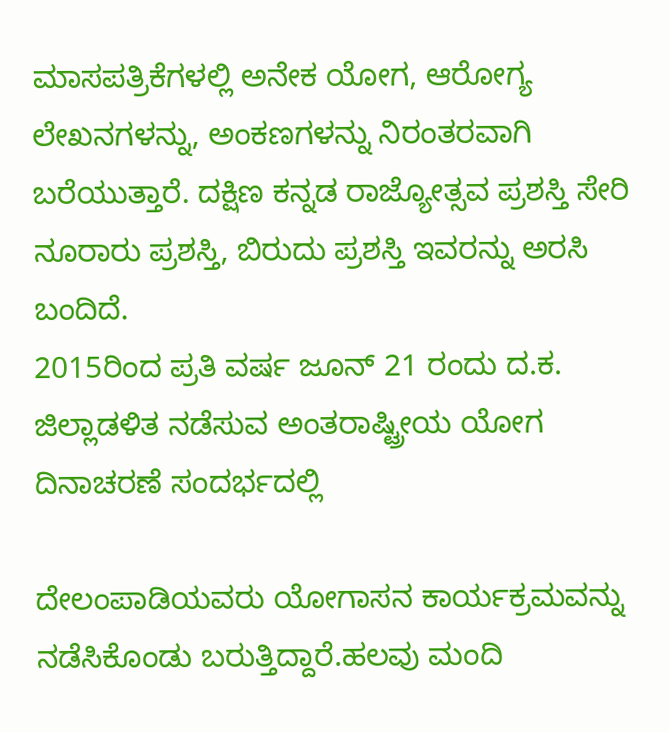ಮಾಸಪತ್ರಿಕೆಗಳಲ್ಲಿ ಅನೇಕ ಯೋಗ, ಆರೋಗ್ಯ ಲೇಖನಗಳನ್ನು, ಅಂಕಣಗಳನ್ನು ನಿರಂತರವಾಗಿ ಬರೆಯುತ್ತಾರೆ. ದಕ್ಷಿಣ ಕನ್ನಡ ರಾಜ್ಯೋತ್ಸವ ಪ್ರಶಸ್ತಿ ಸೇರಿ ನೂರಾರು ಪ್ರಶಸ್ತಿ, ಬಿರುದು ಪ್ರಶಸ್ತಿ ಇವರನ್ನು ಅರಸಿ ಬಂದಿದೆ.
2015ರಿಂದ ಪ್ರತಿ ವರ್ಷ ಜೂನ್ 21 ರಂದು ದ.ಕ. ಜಿಲ್ಲಾಡಳಿತ ನಡೆಸುವ ಅಂತರಾಷ್ಟ್ರೀಯ ಯೋಗ ದಿನಾಚರಣೆ ಸಂದರ್ಭದಲ್ಲಿ

ದೇಲಂಪಾಡಿಯವರು ಯೋಗಾಸನ ಕಾರ್ಯಕ್ರಮವನ್ನು ನಡೆಸಿಕೊಂಡು ಬರುತ್ತಿದ್ದಾರೆ.ಹಲವು ಮಂದಿ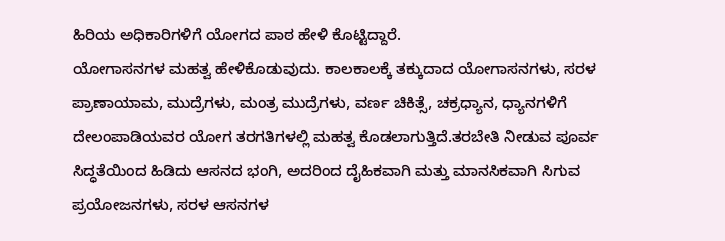ಹಿರಿಯ ಅಧಿಕಾರಿಗಳಿಗೆ ಯೋಗದ ಪಾಠ ಹೇಳಿ ಕೊಟ್ಟಿದ್ದಾರೆ.
ಯೋಗಾಸನಗಳ ಮಹತ್ವ ಹೇಳಿಕೊಡುವುದು. ಕಾಲಕಾಲಕ್ಕೆ ತಕ್ಕುದಾದ ಯೋಗಾಸನಗಳು, ಸರಳ ಪ್ರಾಣಾಯಾಮ, ಮುದ್ರೆಗಳು, ಮಂತ್ರ ಮುದ್ರೆಗಳು, ವರ್ಣ ಚಿಕಿತ್ಸೆ, ಚಕ್ರಧ್ಯಾನ, ಧ್ಯಾನಗಳಿಗೆ ದೇಲಂಪಾಡಿಯವರ ಯೋಗ ತರಗತಿಗಳಲ್ಲಿ ಮಹತ್ವ ಕೊಡಲಾಗುತ್ತಿದೆ.ತರಬೇತಿ ನೀಡುವ ಪೂರ್ವ ಸಿದ್ಧತೆಯಿಂದ ಹಿಡಿದು ಆಸನದ ಭಂಗಿ, ಅದರಿಂದ ದೈಹಿಕವಾಗಿ ಮತ್ತು ಮಾನಸಿಕವಾಗಿ ಸಿಗುವ ಪ್ರಯೋಜನಗಳು, ಸರಳ ಆಸನಗಳ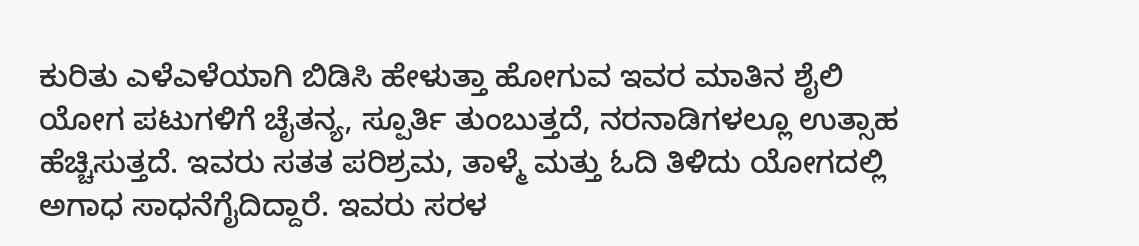ಕುರಿತು ಎಳೆಎಳೆಯಾಗಿ ಬಿಡಿಸಿ ಹೇಳುತ್ತಾ ಹೋಗುವ ಇವರ ಮಾತಿನ ಶೈಲಿ ಯೋಗ ಪಟುಗಳಿಗೆ ಚೈತನ್ಯ, ಸ್ಪೂರ್ತಿ ತುಂಬುತ್ತದೆ, ನರನಾಡಿಗಳಲ್ಲೂ ಉತ್ಸಾಹ ಹೆಚ್ಚಿಸುತ್ತದೆ. ಇವರು ಸತತ ಪರಿಶ್ರಮ, ತಾಳ್ಮೆ ಮತ್ತು ಓದಿ ತಿಳಿದು ಯೋಗದಲ್ಲಿ ಅಗಾಧ ಸಾಧನೆಗೈದಿದ್ದಾರೆ. ಇವರು ಸರಳ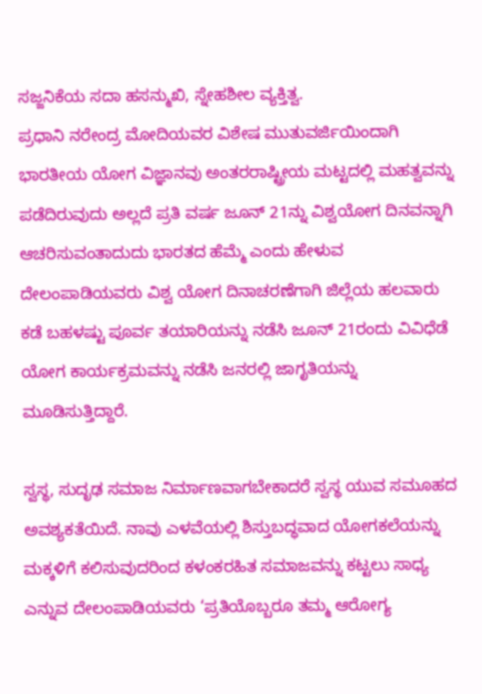ಸಜ್ಜನಿಕೆಯ ಸದಾ ಹಸನ್ಮುಖಿ, ಸ್ನೇಹಶೀಲ ವ್ಯಕ್ತಿತ್ವ.
ಪ್ರಧಾನಿ ನರೇಂದ್ರ ಮೋದಿಯವರ ವಿಶೇಷ ಮುತುವರ್ಜಿಯಿಂದಾಗಿ ಭಾರತೀಯ ಯೋಗ ವಿಜ್ಞಾನವು ಅಂತರರಾಷ್ಟ್ರೀಯ ಮಟ್ಟದಲ್ಲಿ ಮಹತ್ವವನ್ನು ಪಡೆದಿರುವುದು ಅಲ್ಲದೆ ಪ್ರತಿ ವರ್ಷ ಜೂನ್ 21ನ್ನು ವಿಶ್ವಯೋಗ ದಿನವನ್ನಾಗಿ ಆಚರಿಸುವಂತಾದುದು ಭಾರತದ ಹೆಮ್ಮೆ ಎಂದು ಹೇಳುವ ದೇಲಂಪಾಡಿಯವರು ವಿಶ್ವ ಯೋಗ ದಿನಾಚರಣೆಗಾಗಿ ಜಿಲ್ಲೆಯ ಹಲವಾರು ಕಡೆ ಬಹಳಷ್ಟು ಪೂರ್ವ ತಯಾರಿಯನ್ನು ನಡೆಸಿ ಜೂನ್ 21ರಂದು ವಿವಿಧೆಡೆ ಯೋಗ ಕಾರ್ಯಕ್ರಮವನ್ನು ನಡೆಸಿ ಜನರಲ್ಲಿ ಜಾಗೃತಿಯನ್ನು ಮೂಡಿಸುತ್ತಿದ್ದಾರೆ.

ಸ್ವಸ್ಥ, ಸುದೃಢ ಸಮಾಜ ನಿರ್ಮಾಣವಾಗಬೇಕಾದರೆ ಸ್ವಸ್ಥ ಯುವ ಸಮೂಹದ ಅವಶ್ಯಕತೆಯಿದೆ. ನಾವು ಎಳವೆಯಲ್ಲಿ ಶಿಸ್ತುಬದ್ಧವಾದ ಯೋಗಕಲೆಯನ್ನು ಮಕ್ಕಳಿಗೆ ಕಲಿಸುವುದರಿಂದ ಕಳಂಕರಹಿತ ಸಮಾಜವನ್ನು ಕಟ್ಟಲು ಸಾಧ್ಯ ಎನ್ನುವ ದೇಲಂಪಾಡಿಯವರು ‘ಪ್ರತಿಯೊಬ್ಬರೂ ತಮ್ಮ ಆರೋಗ್ಯ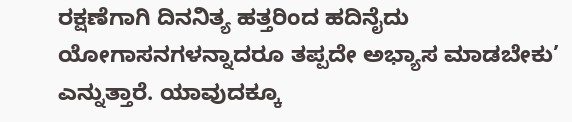ರಕ್ಷಣೆಗಾಗಿ ದಿನನಿತ್ಯ ಹತ್ತರಿಂದ ಹದಿನೈದು ಯೋಗಾಸನಗಳನ್ನಾದರೂ ತಪ್ಪದೇ ಅಭ್ಯಾಸ ಮಾಡಬೇಕು’ ಎನ್ನುತ್ತಾರೆ. ಯಾವುದಕ್ಕೂ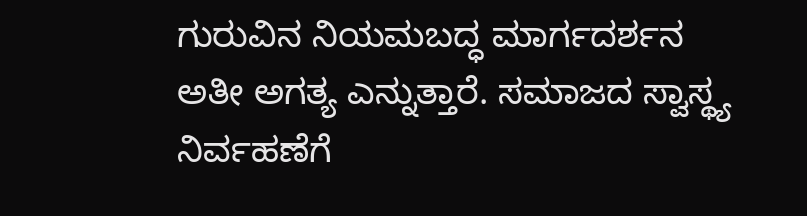ಗುರುವಿನ ನಿಯಮಬದ್ಧ ಮಾರ್ಗದರ್ಶನ ಅತೀ ಅಗತ್ಯ ಎನ್ನುತ್ತಾರೆ. ಸಮಾಜದ ಸ್ವಾಸ್ಥ್ಯ ನಿರ್ವಹಣೆಗೆ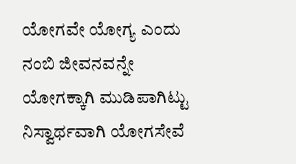ಯೋಗವೇ ಯೋಗ್ಯ ಎಂದು ನಂಬಿ ಜೀವನವನ್ನೇ ಯೋಗಕ್ಕಾಗಿ ಮುಡಿಪಾಗಿಟ್ಟು ನಿಸ್ವಾರ್ಥವಾಗಿ ಯೋಗಸೇವೆ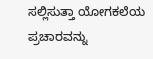ಸಲ್ಲಿಸುತ್ತಾ ಯೋಗಕಲೆಯ ಪ್ರಚಾರವನ್ನು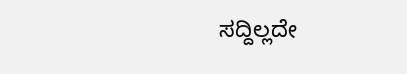ಸದ್ದಿಲ್ಲದೇ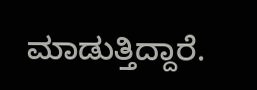ಮಾಡುತ್ತಿದ್ದಾರೆ.